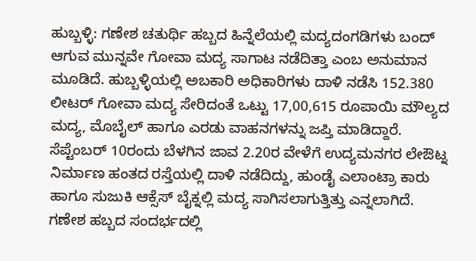ಹುಬ್ಬಳ್ಳಿ: ಗಣೇಶ ಚತುರ್ಥಿ ಹಬ್ಬದ ಹಿನ್ನೆಲೆಯಲ್ಲಿ ಮದ್ಯದಂಗಡಿಗಳು ಬಂದ್ ಆಗುವ ಮುನ್ನವೇ ಗೋವಾ ಮದ್ಯ ಸಾಗಾಟ ನಡೆದಿತ್ತಾ ಎಂಬ ಅನುಮಾನ ಮೂಡಿದೆ. ಹುಬ್ಬಳ್ಳಿಯಲ್ಲಿ ಅಬಕಾರಿ ಅಧಿಕಾರಿಗಳು ದಾಳಿ ನಡೆಸಿ 152.380 ಲೀಟರ್ ಗೋವಾ ಮದ್ಯ ಸೇರಿದಂತೆ ಒಟ್ಟು 17,00,615 ರೂಪಾಯಿ ಮೌಲ್ಯದ ಮದ್ಯ, ಮೊಬೈಲ್ ಹಾಗೂ ಎರಡು ವಾಹನಗಳನ್ನು ಜಪ್ತಿ ಮಾಡಿದ್ದಾರೆ.
ಸೆಪ್ಟೆಂಬರ್ 10ರಂದು ಬೆಳಗಿನ ಜಾವ 2.20ರ ವೇಳೆಗೆ ಉದ್ಯಮನಗರ ಲೇಔಟ್ನ ನಿರ್ಮಾಣ ಹಂತದ ರಸ್ತೆಯಲ್ಲಿ ದಾಳಿ ನಡೆದಿದ್ದು, ಹುಂಡೈ ಎಲಾಂಟ್ರಾ ಕಾರು ಹಾಗೂ ಸುಜುಕಿ ಆಕ್ಸೆಸ್ ಬೈಕ್ನಲ್ಲಿ ಮದ್ಯ ಸಾಗಿಸಲಾಗುತ್ತಿತ್ತು ಎನ್ನಲಾಗಿದೆ.
ಗಣೇಶ ಹಬ್ಬದ ಸಂದರ್ಭದಲ್ಲಿ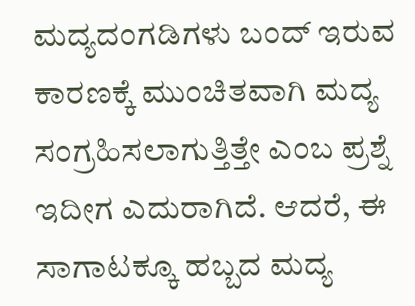ಮದ್ಯದಂಗಡಿಗಳು ಬಂದ್ ಇರುವ ಕಾರಣಕ್ಕೆ ಮುಂಚಿತವಾಗಿ ಮದ್ಯ ಸಂಗ್ರಹಿಸಲಾಗುತ್ತಿತ್ತೇ ಎಂಬ ಪ್ರಶ್ನೆ ಇದೀಗ ಎದುರಾಗಿದೆ. ಆದರೆ, ಈ ಸಾಗಾಟಕ್ಕೂ ಹಬ್ಬದ ಮದ್ಯ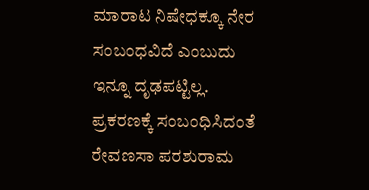ಮಾರಾಟ ನಿಷೇಧಕ್ಕೂ ನೇರ ಸಂಬಂಧವಿದೆ ಎಂಬುದು ಇನ್ನೂ ದೃಢಪಟ್ಟಿಲ್ಲ.
ಪ್ರಕರಣಕ್ಕೆ ಸಂಬಂಧಿಸಿದಂತೆ ರೇವಣಸಾ ಪರಶುರಾಮ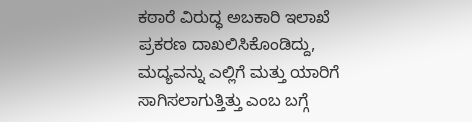ಕಠಾರೆ ವಿರುದ್ಧ ಅಬಕಾರಿ ಇಲಾಖೆ ಪ್ರಕರಣ ದಾಖಲಿಸಿಕೊಂಡಿದ್ದು, ಮದ್ಯವನ್ನು ಎಲ್ಲಿಗೆ ಮತ್ತು ಯಾರಿಗೆ ಸಾಗಿಸಲಾಗುತ್ತಿತ್ತು ಎಂಬ ಬಗ್ಗೆ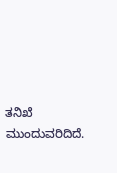ತನಿಖೆ ಮುಂದುವರಿದಿದೆ.